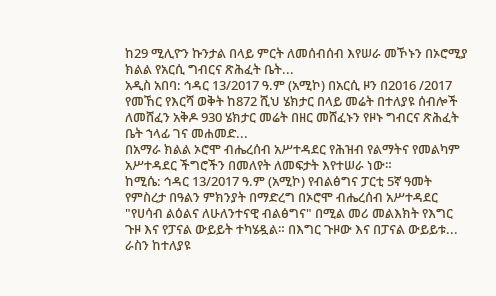ከ29 ሚሊዮን ኩንታል በላይ ምርት ለመሰብሰብ እየሠራ መኾኑን በኦሮሚያ ክልል የአርሲ ግብርና ጽሕፈት ቤት...
አዲስ አበባ: ኅዳር 13/2017 ዓ.ም (አሚኮ) በአርሲ ዞን በ2016 /2017 የመኸር የእርሻ ወቅት ከ872 ሺህ ሄክታር በላይ መሬት በተለያዩ ሰብሎች ለመሸፈን አቅዶ 930 ሄክታር መሬት በዘር መሸፈኑን የዞኑ ግብርና ጽሕፈት ቤት ኀላፊ ገና መሐመድ...
በአማራ ክልል ኦሮሞ ብሔረሰብ አሥተዳደር የሕዝብ የልማትና የመልካም አሥተዳደር ችግሮችን በመለየት ለመፍታት እየተሠራ ነው።
ከሚሴ: ኅዳር 13/2017 ዓ.ም (አሚኮ) የብልፅግና ፓርቲ 5ኛ ዓመት የምስረታ በዓልን ምክንያት በማድረግ በኦሮሞ ብሔረሰብ አሥተዳደር "የሀሳብ ልዕልና ለሁለንተናዊ ብልፅግና" በሚል መሪ መልእክት የእግር ጉዞ እና የፓናል ውይይት ተካሄዷል። በእግር ጉዞው እና በፓናል ውይይቱ...
ራስን ከተለያዩ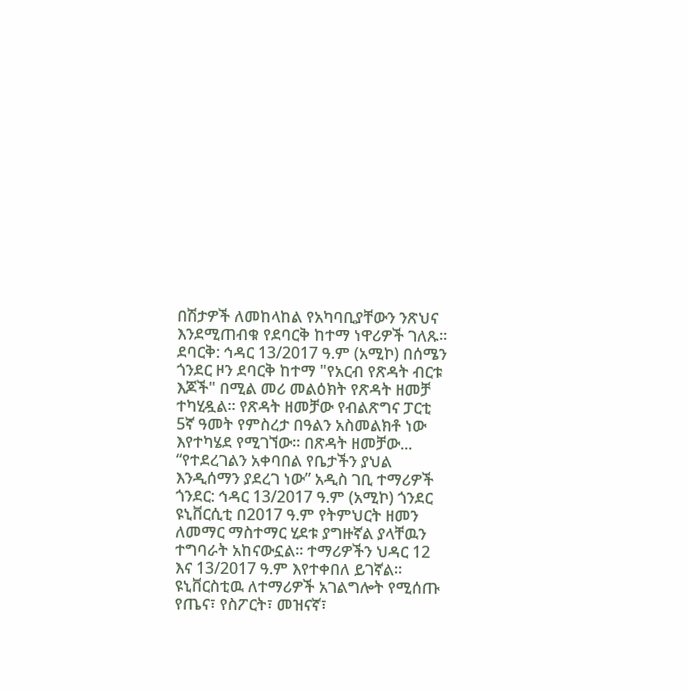በሽታዎች ለመከላከል የአካባቢያቸውን ንጽህና እንደሚጠብቁ የደባርቅ ከተማ ነዋሪዎች ገለጹ፡፡
ደባርቅ: ኅዳር 13/2017 ዓ.ም (አሚኮ) በሰሜን ጎንደር ዞን ደባርቅ ከተማ "የአርብ የጽዳት ብርቱ እጆች" በሚል መሪ መልዕክት የጽዳት ዘመቻ ተካሂዷል። የጽዳት ዘመቻው የብልጽግና ፓርቲ 5ኛ ዓመት የምስረታ በዓልን አስመልክቶ ነው እየተካሄደ የሚገኘው። በጽዳት ዘመቻው...
“የተደረገልን አቀባበል የቤታችን ያህል እንዲሰማን ያደረገ ነው” አዲስ ገቢ ተማሪዎች
ጎንደር: ኅዳር 13/2017 ዓ.ም (አሚኮ) ጎንደር ዩኒቨርሲቲ በ2017 ዓ.ም የትምህርት ዘመን ለመማር ማስተማር ሂደቱ ያግዙኛል ያላቸዉን ተግባራት አከናውኗል። ተማሪዎችን ህዳር 12 እና 13/2017 ዓ.ም እየተቀበለ ይገኛል፡፡
ዩኒቨርስቲዉ ለተማሪዎች አገልግሎት የሚሰጡ የጤና፣ የስፖርት፣ መዝናኛ፣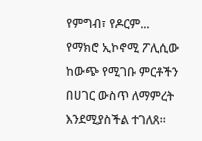የምግብ፣ የዶርም...
የማክሮ ኢኮኖሚ ፖሊሲው ከውጭ የሚገቡ ምርቶችን በሀገር ውስጥ ለማምረት እንደሚያስችል ተገለጸ።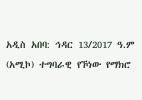አዲስ አበባ: ኅዳር 13/2017 ዓ.ም (አሚኮ) ተግባራዊ የኾነው የማክሮ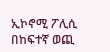ኢኮኖሚ ፖሊሲ በከፍተኛ ወጪ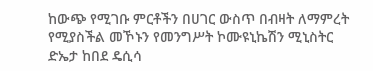ከውጭ የሚገቡ ምርቶችን በሀገር ውስጥ በብዛት ለማምረት የሚያስችል መኾኑን የመንግሥት ኮሙዩኒኬሽን ሚኒስትር ድኤታ ከበደ ዴሲሳ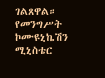ገልጸዋል።
የመንግሥት ኮሙዩኒኬሽን ሚኒስቴር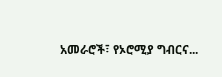አመራሮች፣ የኦሮሚያ ግብርና...